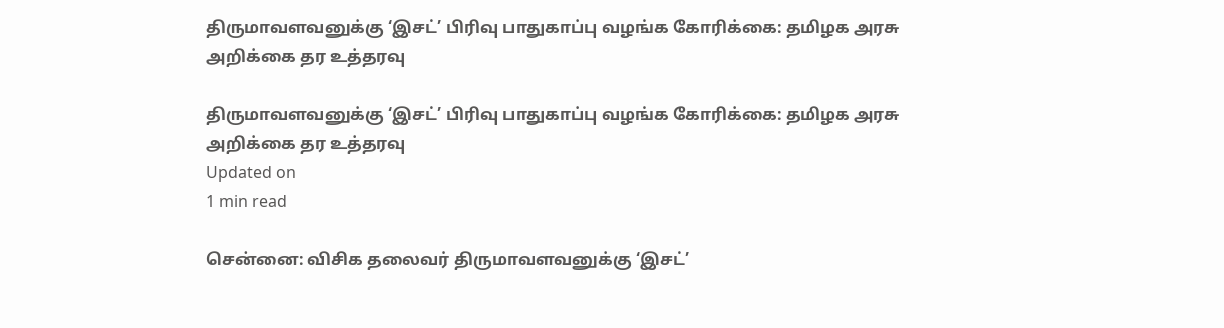திருமாவளவனுக்கு ‘இசட்’ பிரிவு பாதுகாப்பு வழங்க கோரிக்கை: தமிழக அரசு அறிக்கை தர உத்தரவு

திருமாவளவனுக்கு ‘இசட்’ பிரிவு பாதுகாப்பு வழங்க கோரிக்கை: தமிழக அரசு அறிக்கை தர உத்தரவு
Updated on
1 min read

சென்னை: விசிக தலைவர் திருமாவளவனுக்கு ‘இசட்’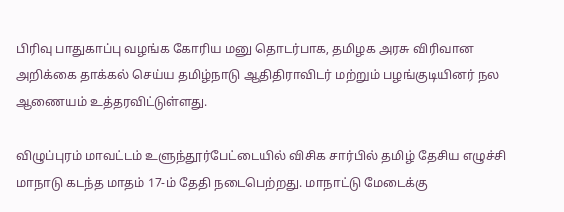பிரிவு பாதுகாப்பு வழங்க கோரிய மனு தொடர்பாக, தமிழக அரசு விரிவான அறிக்கை தாக்கல் செய்ய தமிழ்நாடு ஆதிதிராவிடர் மற்றும் பழங்குடியினர் நல ஆணையம் உத்தரவிட்டுள்ளது.

விழுப்புரம் மாவட்டம் உளுந்தூர்பேட்டையில் விசிக சார்பில் தமிழ் தேசிய எழுச்சி மாநாடு கடந்த மாதம் 17-ம் தேதி நடைபெற்றது. மாநாட்டு மேடைக்கு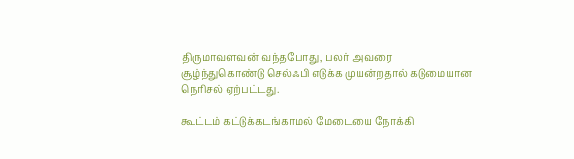திருமாவளவன் வந்தபோது, பலர் அவரை சூழ்ந்துகொண்டு செல்ஃபி எடுக்க முயன்றதால் கடுமையான நெரிசல் ஏற்பட்டது.

கூட்டம் கட்டுக்கடங்காமல் மேடையை நோக்கி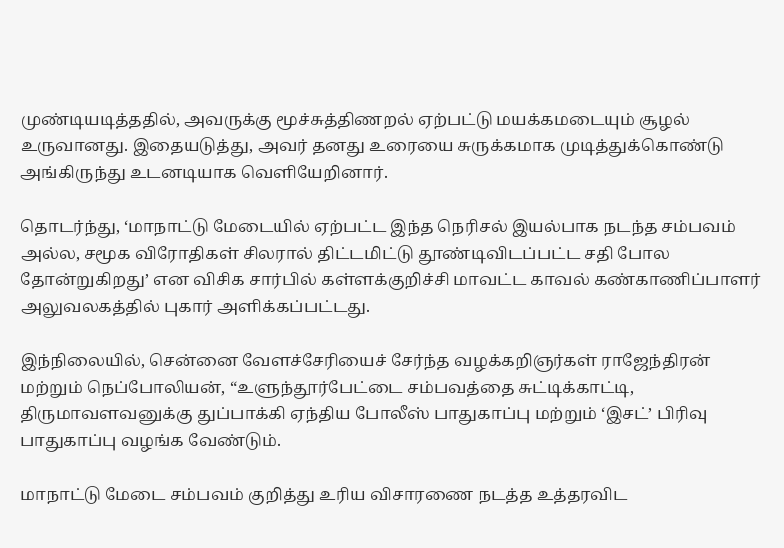முண்டியடித்ததில், அவருக்கு மூச்சுத்திணறல் ஏற்பட்டு மயக்கமடையும் சூழல் உருவானது. இதையடுத்து, அவர் தனது உரையை சுருக்கமாக முடித்துக்கொண்டு அங்கிருந்து உடனடியாக வெளியேறினார்.

தொடர்ந்து, ‘மாநாட்டு மேடையில் ஏற்பட்ட இந்த நெரிசல் இயல்பாக நடந்த சம்பவம் அல்ல, சமூக விரோதிகள் சிலரால் திட்டமிட்டு தூண்டிவிடப்பட்ட சதி போல தோன்றுகிறது’ என விசிக சார்பில் கள்ளக்குறிச்சி மாவட்ட காவல் கண்காணிப்பாளர் அலுவலகத்தில் புகார் அளிக்கப்பட்டது.

இந்நிலையில், சென்னை வேளச்சேரியைச் சேர்ந்த வழக்கறிஞர்கள் ராஜேந்திரன் மற்றும் நெப்போலியன், “உளுந்தூர்பேட்டை சம்பவத்தை சுட்டிக்காட்டி, திருமாவளவனுக்கு துப்பாக்கி ஏந்திய போலீஸ் பாதுகாப்பு மற்றும் ‘இசட்’ பிரிவு பாதுகாப்பு வழங்க வேண்டும்.

மாநாட்டு மேடை சம்பவம் குறித்து உரிய விசாரணை நடத்த உத்தரவிட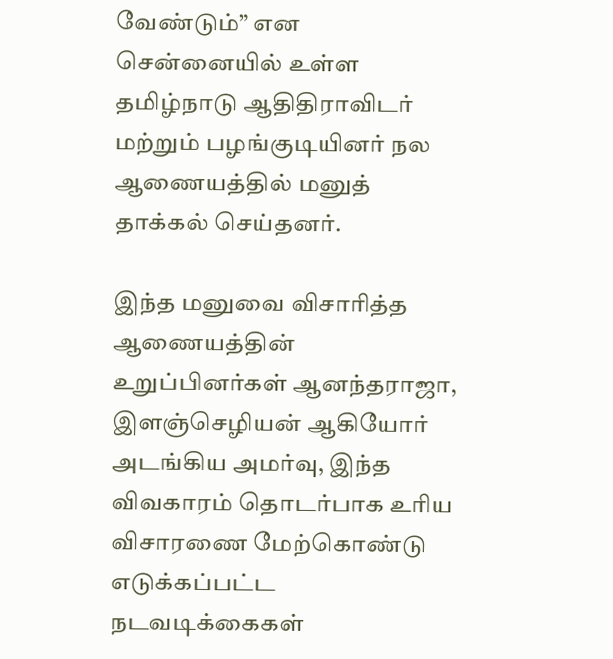வேண்டும்” என சென்னையில் உள்ள தமிழ்நாடு ஆதிதிராவிடர் மற்றும் பழங்குடியினர் நல ஆணையத்தில் மனுத் தாக்கல் செய்தனர்.

இந்த மனுவை விசாரித்த ஆணையத்தின் உறுப்பினர்கள் ஆனந்தராஜா, இளஞ்செழியன் ஆகியோர் அடங்கிய அமர்வு, இந்த விவகாரம் தொடர்பாக உரிய விசாரணை மேற்கொண்டு எடுக்கப்பட்ட நடவடிக்கைகள்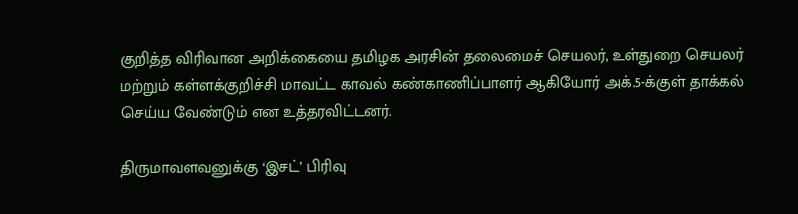குறித்த விரிவான அறிக்கையை தமிழக அரசின் தலைமைச் செயலர், உள்துறை செயலர் மற்றும் கள்ளக்குறிச்சி மாவட்ட காவல் கண்காணிப்பாளர் ஆகியோர் அக்.5-க்குள் தாக்கல் செய்ய வேண்டும் என உத்தரவிட்டனர்.

திருமாவளவனுக்கு ‘இசட்’ பிரிவு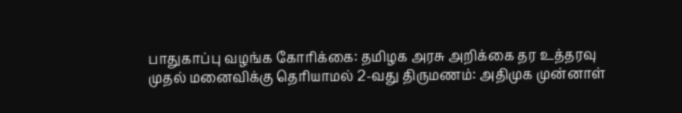பாதுகாப்பு வழங்க கோரிக்கை: தமிழக அரசு அறிக்கை தர உத்தரவு
முதல் மனைவிக்கு தெரியாமல் 2-வது திருமணம்: அதிமுக முன்னாள்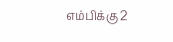எம்பிக்கு 2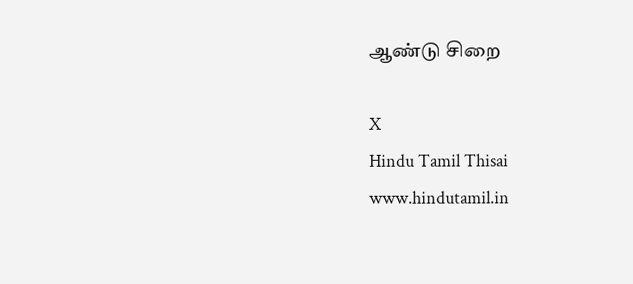ஆண்டு சிறை

X
Hindu Tamil Thisai
www.hindutamil.in